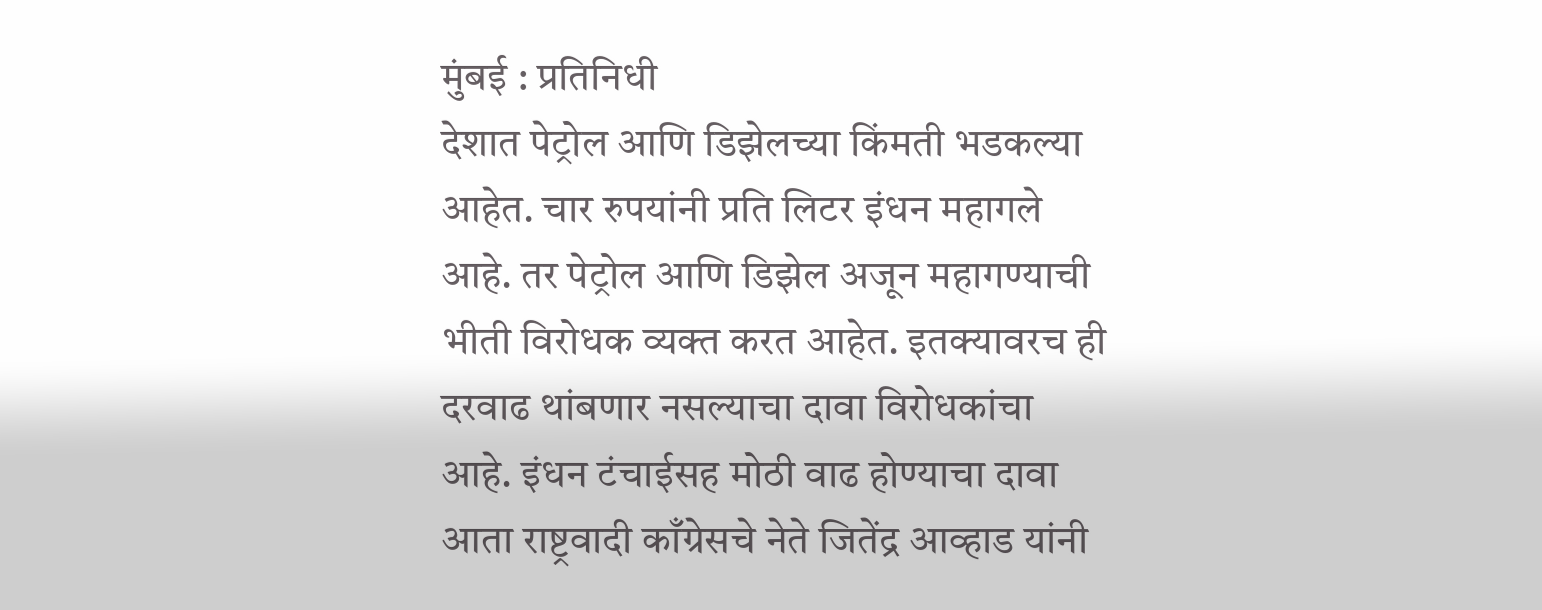मुंबई : प्रतिनिधी
देशात पेट्रोल आणि डिझेलच्या किंमती भडकल्या आहेत. चार रुपयांनी प्रति लिटर इंधन महागले आहे. तर पेट्रोल आणि डिझेल अजून महागण्याची भीती विरोधक व्यक्त करत आहेत. इतक्यावरच ही दरवाढ थांबणार नसल्याचा दावा विरोधकांचा आहे. इंधन टंचाईसह मोठी वाढ होण्याचा दावा आता राष्ट्रवादी काँग्रेसचे नेते जितेंद्र आव्हाड यांनी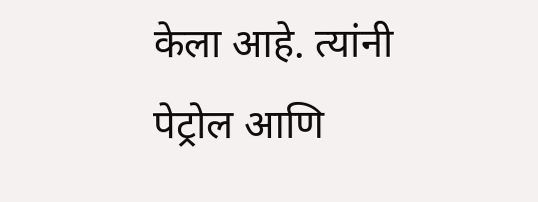केला आहे. त्यांनी पेट्रोल आणि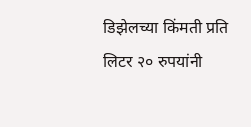डिझेलच्या किंमती प्रति लिटर २० रुपयांनी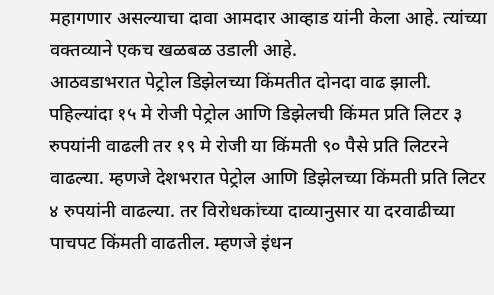महागणार असल्याचा दावा आमदार आव्हाड यांनी केला आहे. त्यांच्या वक्तव्याने एकच खळबळ उडाली आहे.
आठवडाभरात पेट्रोल डिझेलच्या किंमतीत दोनदा वाढ झाली. पहिल्यांदा १५ मे रोजी पेट्रोल आणि डिझेलची किंमत प्रति लिटर ३ रुपयांनी वाढली तर १९ मे रोजी या किंमती ९० पैसे प्रति लिटरने वाढल्या. म्हणजे देशभरात पेट्रोल आणि डिझेलच्या किंमती प्रति लिटर ४ रुपयांनी वाढल्या. तर विरोधकांच्या दाव्यानुसार या दरवाढीच्या पाचपट किंमती वाढतील. म्हणजे इंधन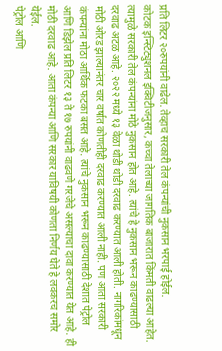प्रति लिटर २०रुपयांनी वाढेल. तेव्हाच सरकारी तेल कंपन्यांची नुकसान भरपाई होईल.
कोटक इन्स्टिट्युशनल इक्विटीजनुसार, कच्चा तेलाच्या जागतिक बाजारात किंमती वाढल्या आहेत. त्यामुळे सरकारी तेल कंपन्यांना मोठे नुकसान होत आहे. त्यांचे हे नुकसान भरून काढण्यासाठी दरवाढ अटळ आहे. २०२२ मध्ये १३ वेळा थोडी थोडी दरवाढ करण्यात आली होती. नागरिकांमधून मोठी ओरड झाल्यानंतर चार वर्षात कोणतीही दरवाढ करण्यात आली नाही. पण आता सरकारी कंपन्यांना मोठा आर्थिक फटका बसत आहे. त्यांचे नुकसान भरून काढण्यासाठी देशात पेट्रोल आणि डिझेल प्रति लिटर १३ ते १७ रुपयांनी वाढवणे गरजेचे असल्याचा दावा करण्यात येत आहे. ही मोठी दरवाढ आहे. आता कंपन्या आणि सरकार याविषयी कोणता निर्णय घेते हे लवकरच समोर येईल.
पेट्रोल आणि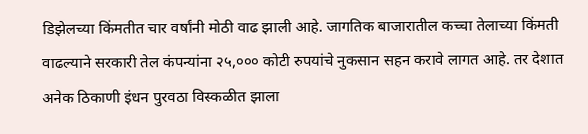डिझेलच्या किंमतीत चार वर्षांनी मोठी वाढ झाली आहे. जागतिक बाजारातील कच्चा तेलाच्या किंमती वाढल्याने सरकारी तेल कंपन्यांना २५,००० कोटी रुपयांचे नुकसान सहन करावे लागत आहे. तर देशात अनेक ठिकाणी इंधन पुरवठा विस्कळीत झाला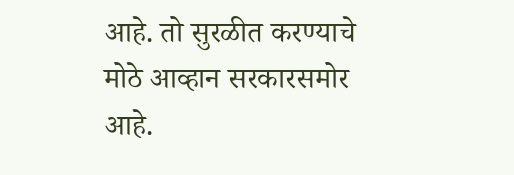आहे. तो सुरळीत करण्याचे मोठे आव्हान सरकारसमोर आहे.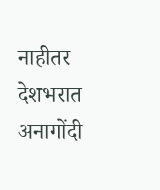नाहीतर देशभरात अनागोंदी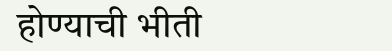होण्याची भीती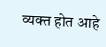व्यक्त होत आहे